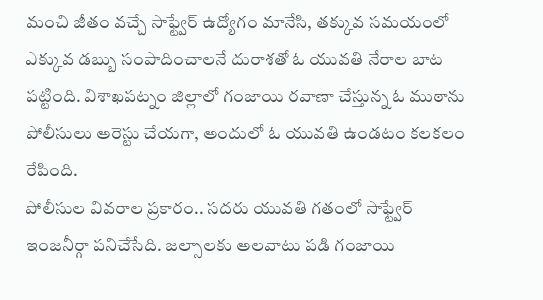మంచి జీతం వచ్చే సాఫ్ట్వేర్ ఉద్యోగం మానేసి, తక్కువ సమయంలో ఎక్కువ డబ్బు సంపాదించాలనే దురాశతో ఓ యువతి నేరాల బాట పట్టింది. విశాఖపట్నం జిల్లాలో గంజాయి రవాణా చేస్తున్న ఓ ముఠాను పోలీసులు అరెస్టు చేయగా, అందులో ఓ యువతి ఉండటం కలకలం రేపింది.
పోలీసుల వివరాల ప్రకారం.. సదరు యువతి గతంలో సాఫ్ట్వేర్ ఇంజనీర్గా పనిచేసేది. జల్సాలకు అలవాటు పడి గంజాయి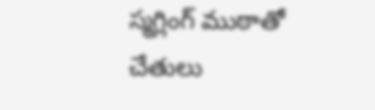స్మగ్లింగ్ ముఠాతో చేతులు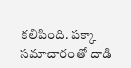కలిపింది. పక్కా సమాచారంతో దాడి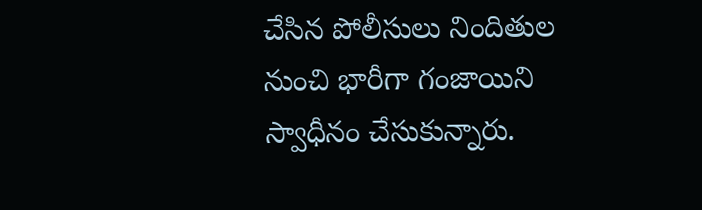చేసిన పోలీసులు నిందితుల నుంచి భారీగా గంజాయిని స్వాధీనం చేసుకున్నారు.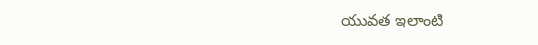యువత ఇలాంటి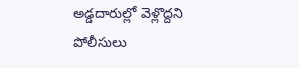అడ్డదారుల్లో వెళ్లొద్దని పోలీసులు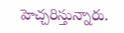హెచ్చరిస్తున్నారు.